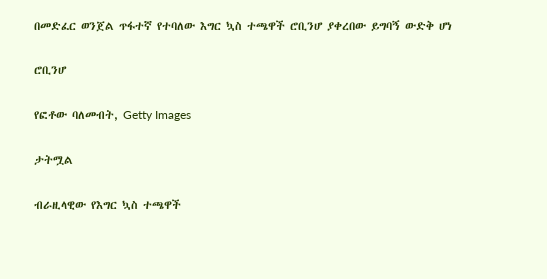በመድፈር ወንጀል ጥፋተኛ የተባለው እግር ኳስ ተጫዋች ሮቢንሆ ያቀረበው ይግባኝ ውድቅ ሆነ

ሮቢንሆ

የፎቶው ባለመብት, Getty Images

ታትሟል

ብራዚላዊው የእግር ኳስ ተጫዋች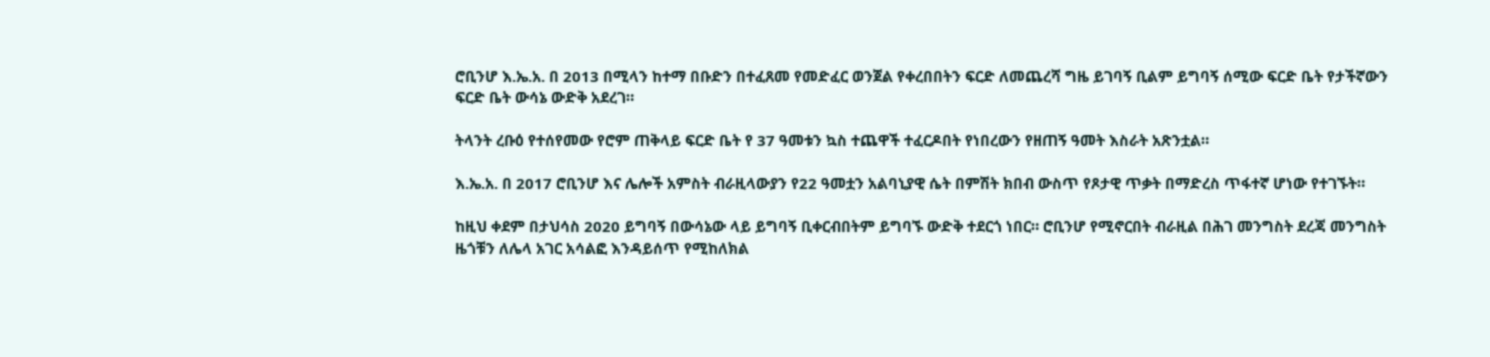ሮቢንሆ እ.ኤ.አ. በ 2013 በሚላን ከተማ በቡድን በተፈጸመ የመድፈር ወንጀል የቀረበበትን ፍርድ ለመጨረሻ ግዜ ይገባኝ ቢልም ይግባኝ ሰሚው ፍርድ ቤት የታችኛውን ፍርድ ቤት ውሳኔ ውድቅ አደረገ።

ትላንት ረቡዕ የተሰየመው የሮም ጠቅላይ ፍርድ ቤት የ 37 ዓመቱን ኳስ ተጨዋች ተፈርዶበት የነበረውን የዘጠኝ ዓመት እስራት አጽንቷል።

እ.ኤ.አ. በ 2017 ሮቢንሆ እና ሌሎች አምስት ብራዚላውያን የ22 ዓመቷን አልባኒያዊ ሴት በምሽት ክበብ ውስጥ የጾታዊ ጥቃት በማድረስ ጥፋተኛ ሆነው የተገኙት።

ከዚህ ቀደም በታህሳስ 2020 ይግባኝ በውሳኔው ላይ ይግባኝ ቢቀርብበትም ይግባኙ ውድቅ ተደርጎ ነበር። ሮቢንሆ የሚኖርበት ብራዚል በሕገ መንግስት ደረጃ መንግስት ዜጎቹን ለሌላ አገር አሳልፎ እንዳይሰጥ የሚከለክል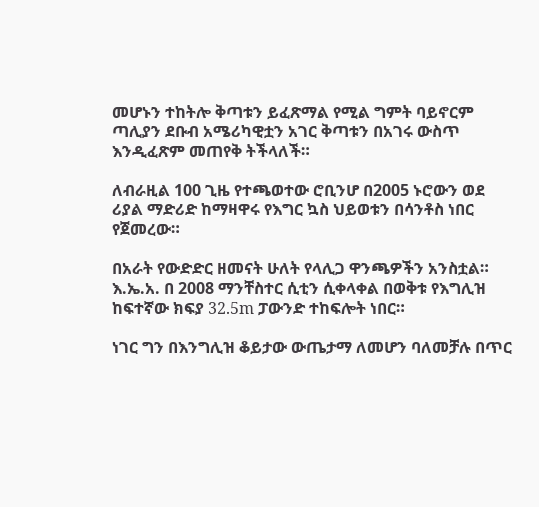መሆኑን ተከትሎ ቅጣቱን ይፈጽማል የሚል ግምት ባይኖርም ጣሊያን ደቡብ አሜሪካዊቷን አገር ቅጣቱን በአገሩ ውስጥ እንዲፈጽም መጠየቅ ትችላለች።

ለብራዚል 100 ጊዜ የተጫወተው ሮቢንሆ በ2005 ኑሮውን ወደ ሪያል ማድሪድ ከማዛዋሩ የእግር ኳስ ህይወቱን በሳንቶስ ነበር የጀመረው።

በአራት የውድድር ዘመናት ሁለት የላሊጋ ዋንጫዎችን አንስቷል። እ.ኤ.አ. በ 2008 ማንቸስተር ሲቲን ሲቀላቀል በወቅቱ የእግሊዝ ከፍተኛው ክፍያ 32.5m ፓውንድ ተከፍሎት ነበር።

ነገር ግን በእንግሊዝ ቆይታው ውጤታማ ለመሆን ባለመቻሉ በጥር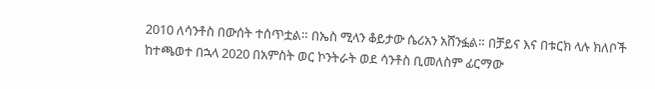2010 ለሳንቶስ በውሰት ተሰጥቷል። በኤስ ሚላን ቆይታው ሴሪአን አሸንፏል። በቻይና እና በቱርክ ላሉ ክለቦች ከተጫወተ በኋላ 2020 በአምስት ወር ኮንትራት ወደ ሳንቶስ ቢመለስም ፊርማው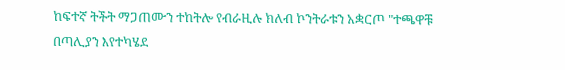ከፍተኛ ትችት ማጋጠሙን ተከትሎ የብራዚሉ ክለብ ኮንትራቱን አቋርጦ "ተጫዋቹ በጣሊያን እየተካሄደ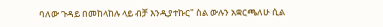ባለው ጉዳይ በመከላከሉ ላይ ብቻ እንዲያተኩር" ስል ውሉን አቋርጫለሁ ሲል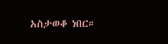አስታወቆ ነበር።